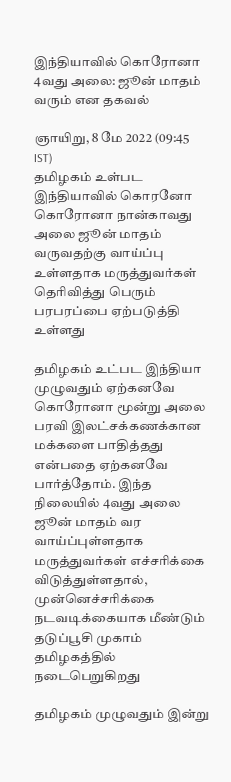இந்தியாவில் கொரோனா 4வது அலை: ஜூன் மாதம் வரும் என தகவல்

ஞாயிறு, 8 மே 2022 (09:45 IST)
தமிழகம் உள்பட இந்தியாவில் கொரனோ கொரோனா நான்காவது அலை ஜூன் மாதம் வருவதற்கு வாய்ப்பு உள்ளதாக மருத்துவர்கள் தெரிவித்து பெரும் பரபரப்பை ஏற்படுத்தி உள்ளது

தமிழகம் உட்பட இந்தியா முழுவதும் ஏற்கனவே கொரோனா மூன்று அலை பரவி இலட்சக்கணக்கான மக்களை பாதித்தது என்பதை ஏற்கனவே பார்த்தோம். இந்த நிலையில் 4வது அலை ஜூன் மாதம் வர வாய்ப்புள்ளதாக மருத்துவர்கள் எச்சரிக்கை விடுத்துள்ளதால், முன்னெச்சரிக்கை நடவடிக்கையாக மீண்டும் தடுப்பூசி முகாம் தமிழகத்தில் நடைபெறுகிறது

தமிழகம் முழுவதும் இன்று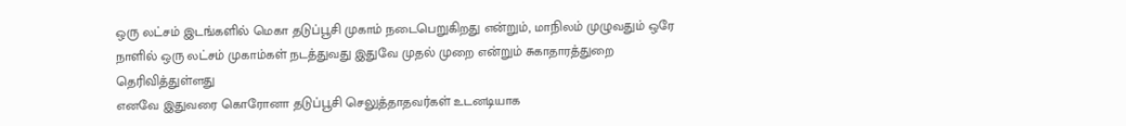ஒரு லட்சம் இடங்களில் மெகா தடுப்பூசி முகாம் நடைபெறுகிறது என்றும், மாநிலம் முழுவதும் ஒரே நாளில் ஒரு லட்சம் முகாம்கள் நடத்துவது இதுவே முதல் முறை என்றும் சுகாதாரத்துறை தெரிவித்துள்ளது
எனவே இதுவரை கொரோனா தடுப்பூசி செலுத்தாதவர்கள் உடனடியாக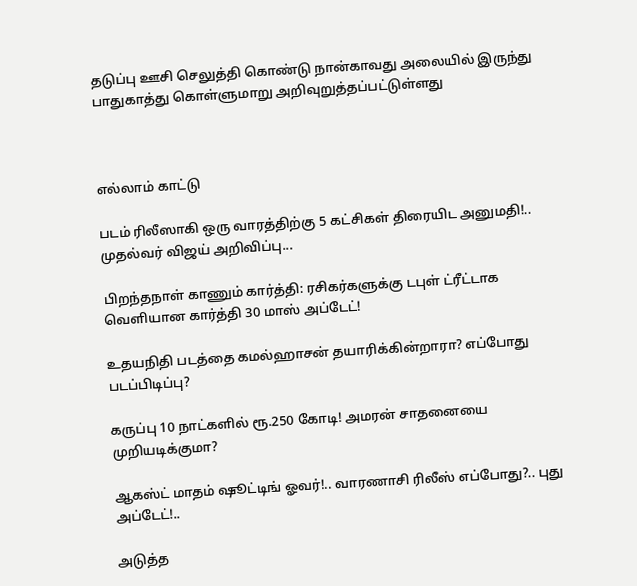தடுப்பு ஊசி செலுத்தி கொண்டு நான்காவது அலையில் இருந்து பாதுகாத்து கொள்ளுமாறு அறிவுறுத்தப்பட்டுள்ளது



எல்லாம் காட்டு

படம் ரிலீஸாகி ஒரு வாரத்திற்கு 5 கட்சிகள் திரையிட அனுமதி!.. முதல்வர் விஜய் அறிவிப்பு...

பிறந்தநாள் காணும் கார்த்தி: ரசிகர்களுக்கு டபுள் ட்ரீட்டாக வெளியான கார்த்தி 30 மாஸ் அப்டேட்!

உதயநிதி படத்தை கமல்ஹாசன் தயாரிக்கின்றாரா? எப்போது படப்பிடிப்பு?

கருப்பு 10 நாட்களில் ரூ.250 கோடி! அமரன் சாதனையை முறியடிக்குமா?

ஆகஸ்ட் மாதம் ஷூட்டிங் ஓவர்!.. வாரணாசி ரிலீஸ் எப்போது?.. புது அப்டேட்!..

அடுத்த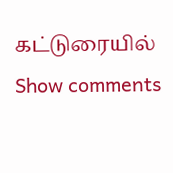கட்டுரையில்
Show comments